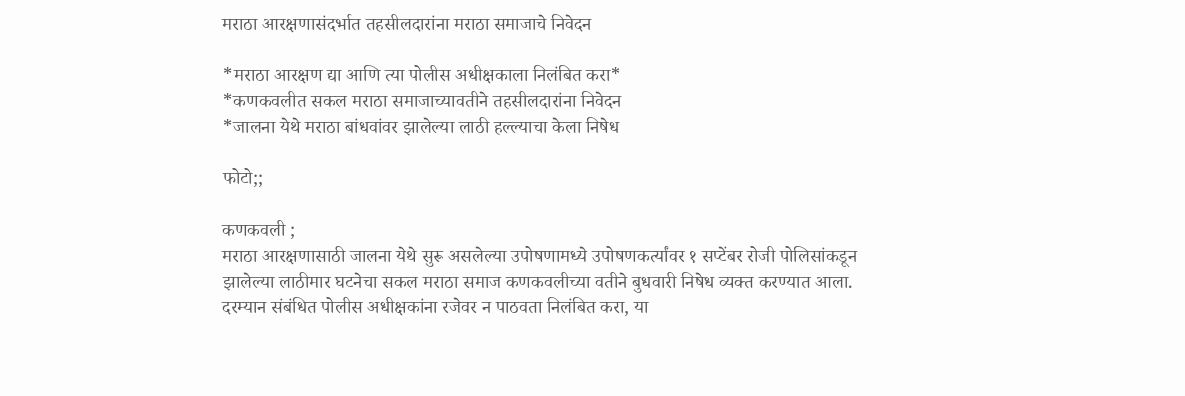मराठा आरक्षणासंदर्भात तहसीलदारांना मराठा समाजाचे निवेदन

*मराठा आरक्षण द्या आणि त्या पोलीस अधीक्षकाला निलंबित करा*
*कणकवलीत सकल मराठा समाजाच्यावतीने तहसीलदारांना निवेदन
*जालना येथे मराठा बांधवांवर झालेल्या लाठी हल्ल्याचा केला निषेध

फोटो;;

कणकवली ;
मराठा आरक्षणासाठी जालना येथे सुरू असलेल्या उपोषणामध्ये उपोषणकर्त्यांवर १ सप्टेंबर रोजी पोलिसांकडून झालेल्या लाठीमार घटनेचा सकल मराठा समाज कणकवलीच्या वतीने बुधवारी निषेध व्यक्त करण्यात आला. दरम्यान संबंधित पोलीस अधीक्षकांना रजेवर न पाठवता निलंबित करा, या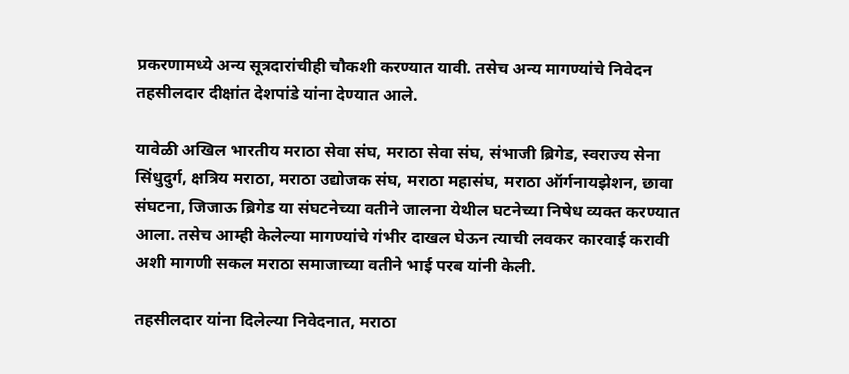प्रकरणामध्ये अन्य सूत्रदारांचीही चौकशी करण्यात यावी. तसेच अन्य मागण्यांचे निवेदन तहसीलदार दीक्षांत देशपांडे यांना देण्यात आले.

यावेळी अखिल भारतीय मराठा सेवा संघ, मराठा सेवा संघ, संभाजी ब्रिगेड, स्वराज्य सेना सिंधुदुर्ग, क्षत्रिय मराठा, मराठा उद्योजक संघ, मराठा महासंघ, मराठा ऑर्गनायझेशन, छावा संघटना, जिजाऊ ब्रिगेड या संघटनेच्या वतीने जालना येथील घटनेच्या निषेध व्यक्त करण्यात आला. तसेच आम्ही केलेल्या मागण्यांचे गंभीर दाखल घेऊन त्याची लवकर कारवाई करावी अशी मागणी सकल मराठा समाजाच्या वतीने भाई परब यांनी केली.

तहसीलदार यांना दिलेल्या निवेदनात, मराठा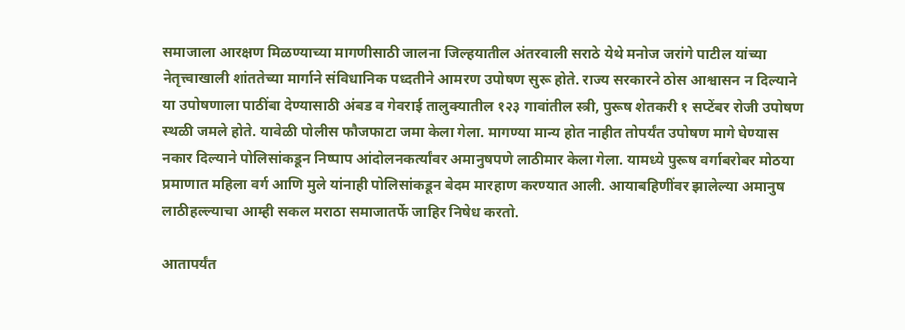समाजाला आरक्षण मिळण्याच्या मागणीसाठी जालना जिल्हयातील अंतरवाली सराठे येथे मनोज जरांगे पाटील यांच्या नेतृत्त्वाखाली शांततेच्या मार्गाने संविधानिक पध्दतीने आमरण उपोषण सुरू होते. राज्य सरकारने ठोस आश्वासन न दिल्याने या उपोषणाला पाठींबा देण्यासाठी अंबड व गेवराई तालुक्यातील १२३ गावांतील स्त्री, पुरूष शेतकरी १ सप्टेंबर रोजी उपोषण स्थळी जमले होते. यावेळी पोलीस फौजफाटा जमा केला गेला. मागण्या मान्य होत नाहीत तोपर्यंत उपोषण मागे घेण्यास नकार दिल्याने पोलिसांकडून निष्पाप आंदोलनकर्त्यांवर अमानुषपणे लाठीमार केला गेला. यामध्ये पुरूष वर्गाबरोबर मोठया प्रमाणात महिला वर्ग आणि मुले यांनाही पोलिसांकडून बेदम मारहाण करण्यात आली. आयाबहिणींवर झालेल्या अमानुष लाठीहल्ल्याचा आम्ही सकल मराठा समाजातर्फे जाहिर निषेध करतो.

आतापर्यंत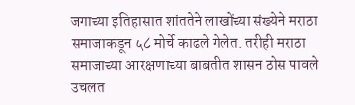जगाच्या इतिहासात शांततेने लाखोंच्या संख्येने मराठा समाजाकडून ५८ मोर्चे काढले गेलेत. तरीही मराठा समाजाच्या आरक्षणाच्या बाबतीत शासन ठोस पावले उचलत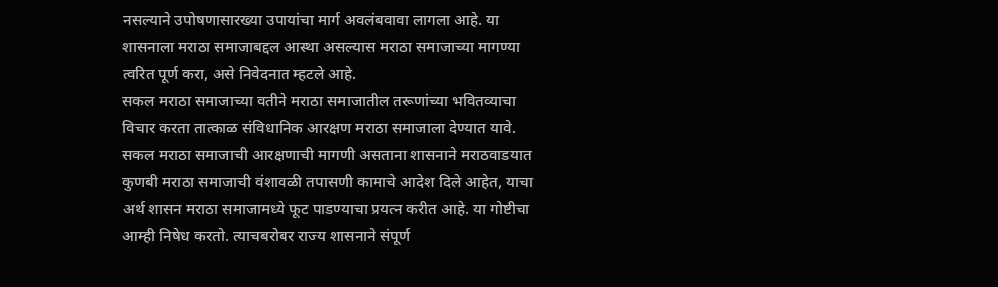नसल्याने उपोषणासारख्या उपायांचा मार्ग अवलंबवावा लागला आहे. या शासनाला मराठा समाजाबद्दल आस्था असल्यास मराठा समाजाच्या मागण्या त्वरित पूर्ण करा, असे निवेदनात म्हटले आहे.
सकल मराठा समाजाच्या वतीने मराठा समाजातील तरूणांच्या भवितव्याचा विचार करता तात्काळ संविधानिक आरक्षण मराठा समाजाला देण्यात यावे. सकल मराठा समाजाची आरक्षणाची मागणी असताना शासनाने मराठवाडयात कुणबी मराठा समाजाची वंशावळी तपासणी कामाचे आदेश दिले आहेत, याचा अर्थ शासन मराठा समाजामध्ये फूट पाडण्याचा प्रयत्न करीत आहे. या गोष्टीचा आम्ही निषेध करतो. त्याचबरोबर राज्य शासनाने संपूर्ण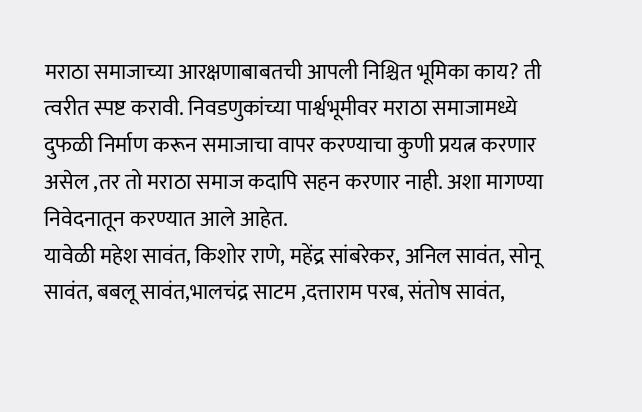मराठा समाजाच्या आरक्षणाबाबतची आपली निश्चित भूमिका काय? ती त्वरीत स्पष्ट करावी. निवडणुकांच्या पार्श्वभूमीवर मराठा समाजामध्ये दुफळी निर्माण करून समाजाचा वापर करण्याचा कुणी प्रयत्न करणार असेल ,तर तो मराठा समाज कदापि सहन करणार नाही. अशा मागण्या निवेदनातून करण्यात आले आहेत.
यावेळी महेश सावंत, किशोर राणे, महेंद्र सांबरेकर, अनिल सावंत, सोनू सावंत, बबलू सावंत,भालचंद्र साटम ,दत्ताराम परब, संतोष सावंत,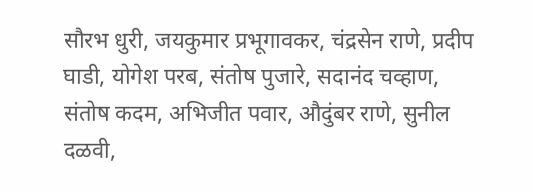सौरभ धुरी, जयकुमार प्रभूगावकर, चंद्रसेन राणे, प्रदीप घाडी, योगेश परब, संतोष पुजारे, सदानंद चव्हाण, संतोष कदम, अभिजीत पवार, औदुंबर राणे, सुनील दळवी,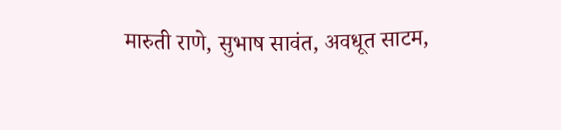मारुती राणे, सुभाष सावंत, अवधूत साटम,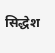सिद्धेश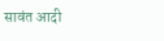सावंत आदी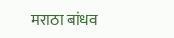मराठा बांधव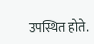उपस्थित होते.